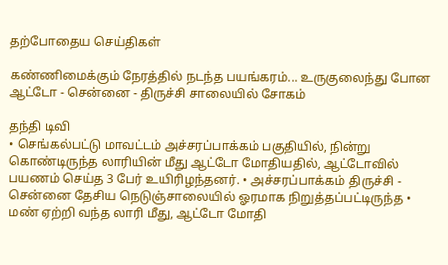தற்போதைய செய்திகள்

கண்ணிமைக்கும் நேரத்தில் நடந்த பயங்கரம்... உருகுலைந்து போன ஆட்டோ - சென்னை - திருச்சி சாலையில் சோகம்

தந்தி டிவி
• செங்கல்பட்டு மாவட்டம் அச்சரப்பாக்கம் பகுதியில், நின்று கொண்டிருந்த லாரியின் மீது ஆட்டோ மோதியதில், ஆட்டோவில் பயணம் செய்த 3 பேர் உயிரிழந்தனர். • அச்சரப்பாக்கம் திருச்சி - சென்னை தேசிய நெடுஞ்சாலையில் ஓரமாக நிறுத்தப்பட்டிருந்த • மண் ஏற்றி வந்த லாரி மீது, ஆட்டோ மோதி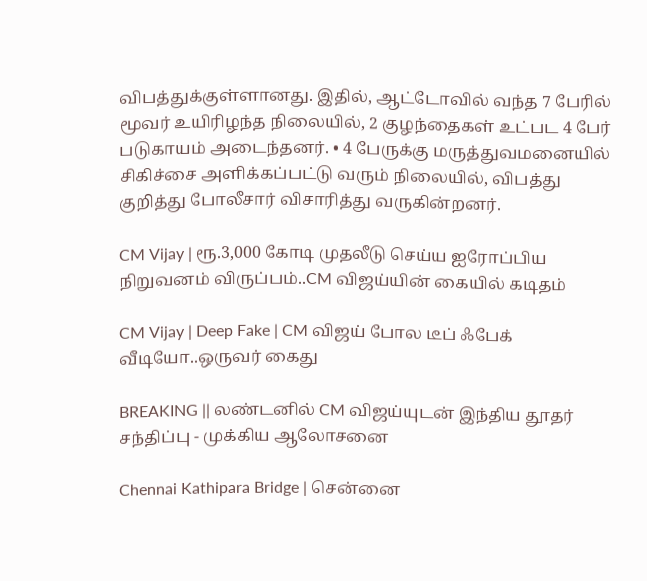விபத்துக்குள்ளானது. இதில், ஆட்டோவில் வந்த 7 பேரில் மூவர் உயிரிழந்த நிலையில், 2 குழந்தைகள் உட்பட 4 பேர் படுகாயம் அடைந்தனர். • 4 பேருக்கு மருத்துவமனையில் சிகிச்சை அளிக்கப்பட்டு வரும் நிலையில், விபத்து குறித்து போலீசார் விசாரித்து வருகின்றனர்.

CM Vijay | ரூ.3,000 கோடி முதலீடு செய்ய ஐரோப்பிய நிறுவனம் விருப்பம்..CM விஜய்யின் கையில் கடிதம்

CM Vijay | Deep Fake | CM விஜய் போல டீப் ஃபேக் வீடியோ..ஒருவர் கைது

BREAKING || லண்டனில் CM விஜய்யுடன் இந்திய தூதர் சந்திப்பு - முக்கிய ஆலோசனை

Chennai Kathipara Bridge | சென்னை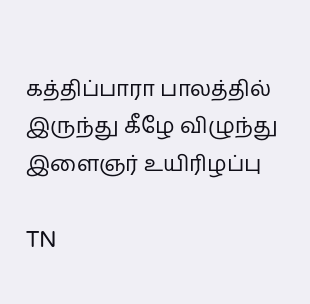கத்திப்பாரா பாலத்தில் இருந்து கீழே விழுந்து இளைஞர் உயிரிழப்பு

TN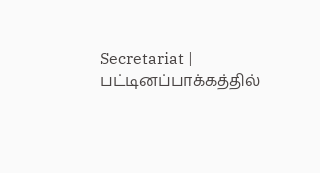Secretariat | பட்டினப்பாக்கத்தில்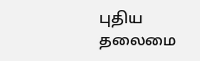புதிய தலைமை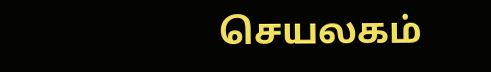செயலகம்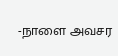-நாளை அவசர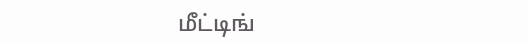மீட்டிங்